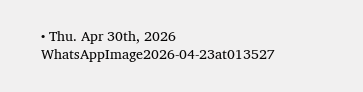• Thu. Apr 30th, 2026
WhatsAppImage2026-04-23at013527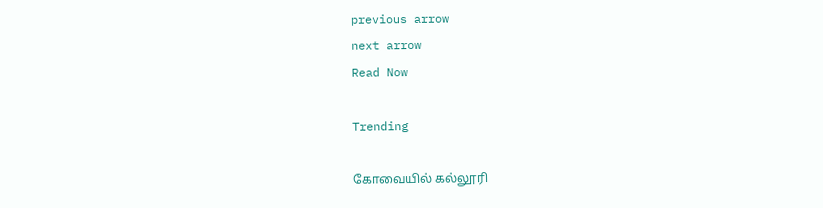previous arrow
next arrow
Read Now

Trending

கோவையில் கல்லூரி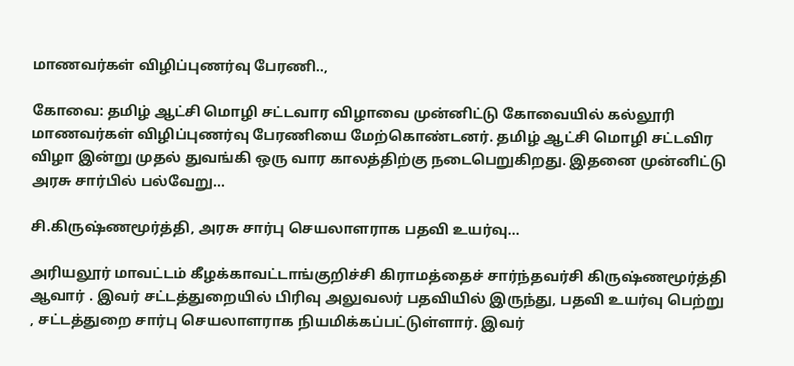மாணவர்கள் விழிப்புணர்வு பேரணி..,

கோவை: தமிழ் ஆட்சி மொழி சட்டவார விழாவை முன்னிட்டு கோவையில் கல்லூரி மாணவர்கள் விழிப்புணர்வு பேரணியை மேற்கொண்டனர். தமிழ் ஆட்சி மொழி சட்டவிர விழா இன்று முதல் துவங்கி ஒரு வார காலத்திற்கு நடைபெறுகிறது. இதனை முன்னிட்டு அரசு சார்பில் பல்வேறு…

சி.கிருஷ்ணமூர்த்தி, அரசு சார்பு செயலாளராக பதவி உயர்வு…

அரியலூர் மாவட்டம் கீழக்காவட்டாங்குறிச்சி கிராமத்தைச் சார்ந்தவர்சி கிருஷ்ணமூர்த்தி ஆவார் . இவர் சட்டத்துறையில் பிரிவு அலுவலர் பதவியில் இருந்து, பதவி உயர்வு பெற்று , சட்டத்துறை சார்பு செயலாளராக நியமிக்கப்பட்டுள்ளார். இவர்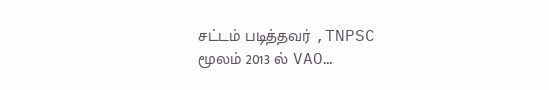சட்டம் படித்தவர் ,TNPSC மூலம் 2013 ல் VAO…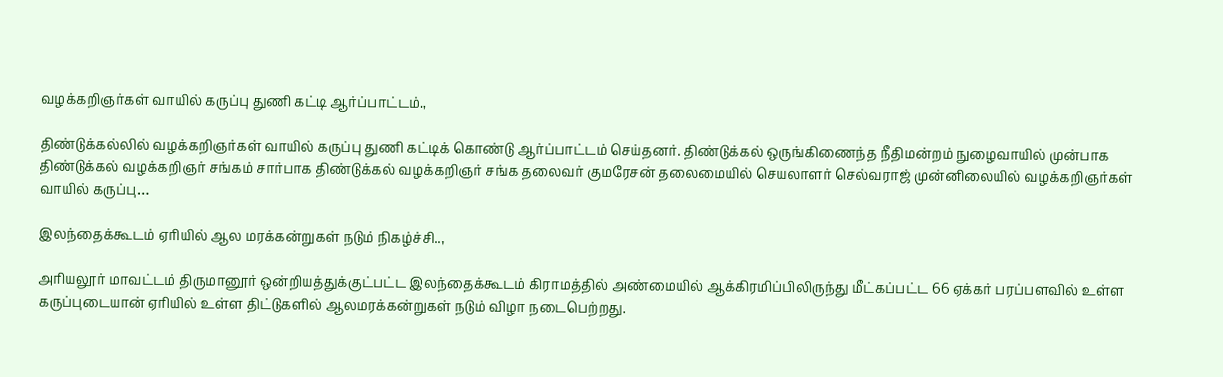வழக்கறிஞர்கள் வாயில் கருப்பு துணி கட்டி ஆர்ப்பாட்டம்.,

திண்டுக்கல்லில் வழக்கறிஞர்கள் வாயில் கருப்பு துணி கட்டிக் கொண்டு ஆர்ப்பாட்டம் செய்தனர். திண்டுக்கல் ஒருங்கிணைந்த நீதிமன்றம் நுழைவாயில் முன்பாக திண்டுக்கல் வழக்கறிஞர் சங்கம் சார்பாக திண்டுக்கல் வழக்கறிஞர் சங்க தலைவர் குமரேசன் தலைமையில் செயலாளர் செல்வராஜ் முன்னிலையில் வழக்கறிஞர்கள் வாயில் கருப்பு…

இலந்தைக்கூடம் ஏரியில் ஆல மரக்கன்றுகள் நடும் நிகழ்ச்சி..,

அரியலூர் மாவட்டம் திருமானூர் ஒன்றியத்துக்குட்பட்ட இலந்தைக்கூடம் கிராமத்தில் அண்மையில் ஆக்கிரமிப்பிலிருந்து மீட்கப்பட்ட 66 ஏக்கர் பரப்பளவில் உள்ள கருப்புடையான் ஏரியில் உள்ள திட்டுகளில் ஆலமரக்கன்றுகள் நடும் விழா நடைபெற்றது.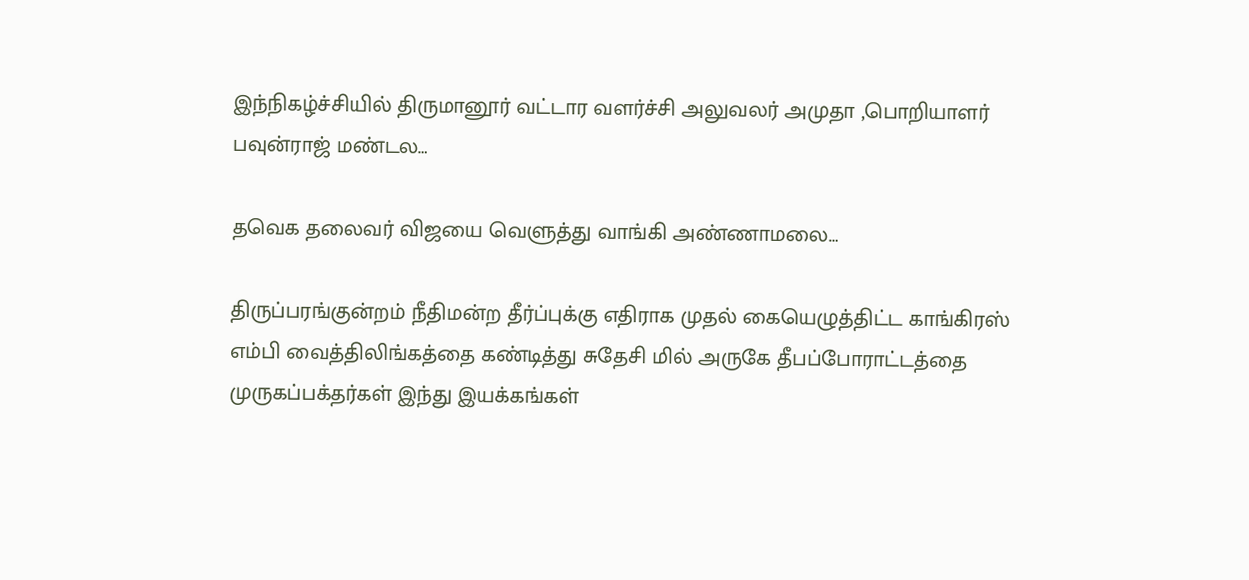இந்நிகழ்ச்சியில் திருமானூர் வட்டார வளர்ச்சி அலுவலர் அமுதா ,பொறியாளர் பவுன்ராஜ் மண்டல…

தவெக தலைவர் விஜயை வெளுத்து வாங்கி அண்ணாமலை…

திருப்பரங்குன்றம் நீதிமன்ற தீர்ப்புக்கு எதிராக முதல் கையெழுத்திட்ட காங்கிரஸ் எம்பி வைத்திலிங்கத்தை கண்டித்து சுதேசி மில் அருகே தீபப்போராட்டத்தை முருகப்பக்தர்கள் இந்து இயக்கங்கள்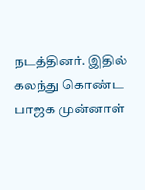நடத்தினர். இதில் கலந்து கொண்ட பாஜக முன்னாள்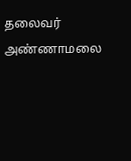தலைவர் அண்ணாமலை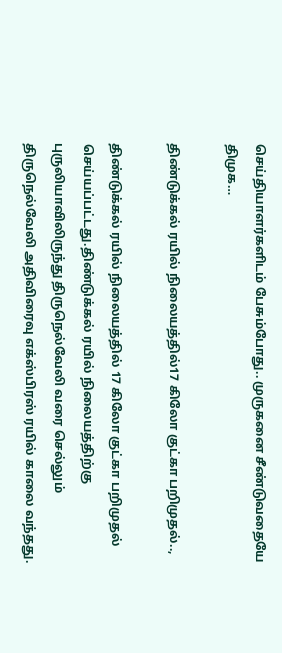செய்தியாளர்களிடம் பேசும்போது.. முருகனை சீண்டுவதையே திமுக…

திண்டுக்கல் ரயில் நிலையத்தில்17 கிலோ குட்கா பறிமுதல்..,

திண்டுக்கல் ரயில் நிலையத்தில் 17 கிலோ குட்கா பறிமுதல் செய்யப்பட்டது.திண்டுக்கல் ரயில் நிலையத்திற்கு புருலியாவிலிருந்து திருநெல்வேலி வரை செல்லும் திருநெல்வேலி அதிவிரைவு எக்ஸ்பிரஸ் ரயில் காலை வந்தது.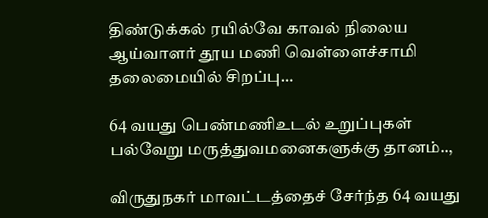திண்டுக்கல் ரயில்வே காவல் நிலைய ஆய்வாளர் தூய மணி வெள்ளைச்சாமி தலைமையில் சிறப்பு…

64 வயது பெண்மணிஉடல் உறுப்புகள் பல்வேறு மருத்துவமனைகளுக்கு தானம்..,

விருதுநகர் மாவட்டத்தைச் சேர்ந்த 64 வயது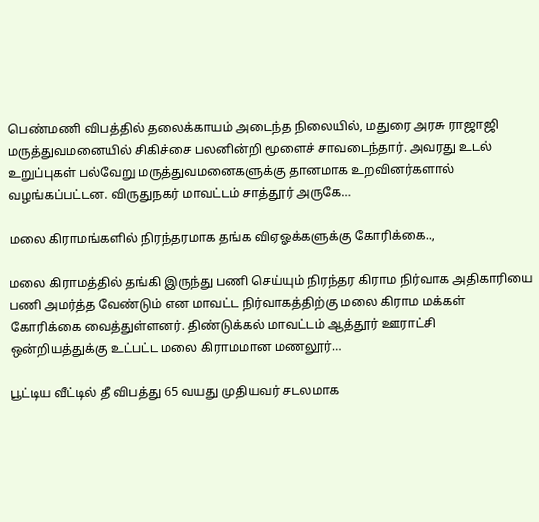பெண்மணி விபத்தில் தலைக்காயம் அடைந்த நிலையில், மதுரை அரசு ராஜாஜி மருத்துவமனையில் சிகிச்சை பலனின்றி மூளைச் சாவடைந்தார். அவரது உடல் உறுப்புகள் பல்வேறு மருத்துவமனைகளுக்கு தானமாக உறவினர்களால் வழங்கப்பட்டன. விருதுநகர் மாவட்டம் சாத்தூர் அருகே…

மலை கிராமங்களில் நிரந்தரமாக தங்க விஏஓக்களுக்கு கோரிக்கை..,

மலை கிராமத்தில் தங்கி இருந்து பணி செய்யும் நிரந்தர கிராம நிர்வாக அதிகாரியை பணி அமர்த்த வேண்டும் என மாவட்ட நிர்வாகத்திற்கு மலை கிராம மக்கள் கோரிக்கை வைத்துள்ளனர். திண்டுக்கல் மாவட்டம் ஆத்தூர் ஊராட்சி ஒன்றியத்துக்கு உட்பட்ட மலை கிராமமான மணலூர்…

பூட்டிய வீட்டில் தீ விபத்து 65 வயது முதியவர் சடலமாக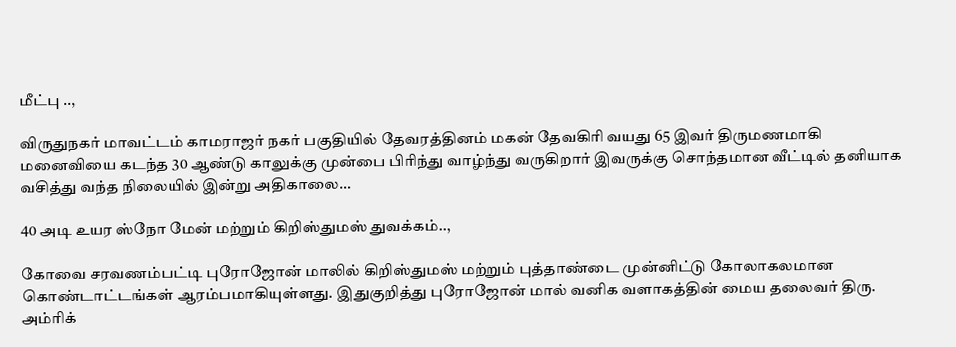மீட்பு ..,

விருதுநகர் மாவட்டம் காமராஜர் நகர் பகுதியில் தேவரத்தினம் மகன் தேவகிரி வயது 65 இவர் திருமணமாகி மனைவியை கடந்த 30 ஆண்டு காலுக்கு முன்பை பிரிந்து வாழ்ந்து வருகிறார் இவருக்கு சொந்தமான வீட்டில் தனியாக வசித்து வந்த நிலையில் இன்று அதிகாலை…

40 அடி உயர ஸ்நோ மேன் மற்றும் கிறிஸ்துமஸ் துவக்கம்..,

கோவை சரவணம்பட்டி புரோஜோன் மாலில் கிறிஸ்துமஸ் மற்றும் புத்தாண்டை முன்னிட்டு கோலாகலமான கொண்டாட்டங்கள் ஆரம்பமாகியுள்ளது. இதுகுறித்து புரோஜோன் மால் வனிக வளாகத்தின் மைய தலைவர் திரு. அம்ரிக்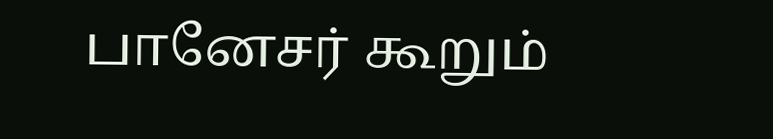பானேசர் கூறும்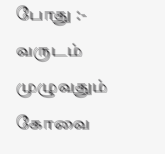போது :- வருடம் முழுவதும் கோவை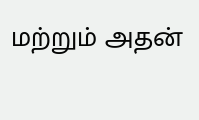மற்றும் அதன்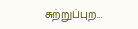சுற்றுப்புற…